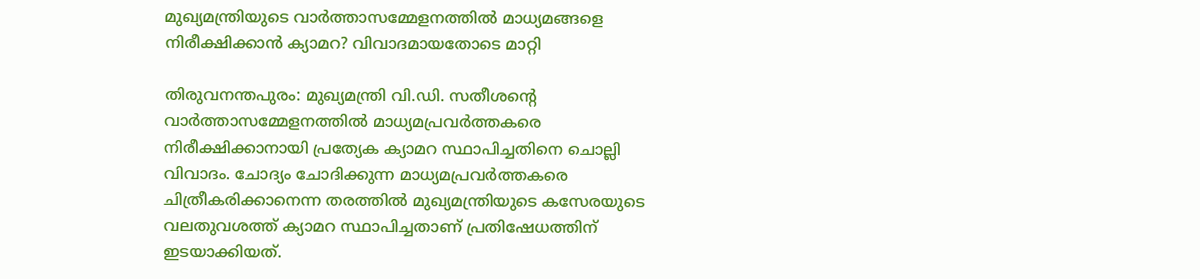മുഖ്യമന്ത്രിയുടെ വാർത്താസമ്മേളനത്തിൽ മാധ്യമങ്ങളെ നിരീക്ഷിക്കാൻ ക്യാമറ? വിവാദമായതോടെ മാറ്റി

തിരുവനന്തപുരം: മുഖ്യമന്ത്രി വി.ഡി. സതീശന്റെ വാർത്താസമ്മേളനത്തിൽ മാധ്യമപ്രവർത്തകരെ നിരീക്ഷിക്കാനായി പ്രത്യേക ക്യാമറ സ്ഥാപിച്ചതിനെ ചൊല്ലി വിവാദം. ചോദ്യം ചോദിക്കുന്ന മാധ്യമപ്രവർത്തകരെ ചിത്രീകരിക്കാനെന്ന തരത്തിൽ മുഖ്യമന്ത്രിയുടെ കസേരയുടെ വലതുവശത്ത് ക്യാമറ സ്ഥാപിച്ചതാണ് പ്രതിഷേധത്തിന് ഇടയാക്കിയത്.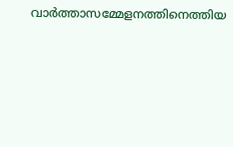വാർത്താസമ്മേളനത്തിനെത്തിയ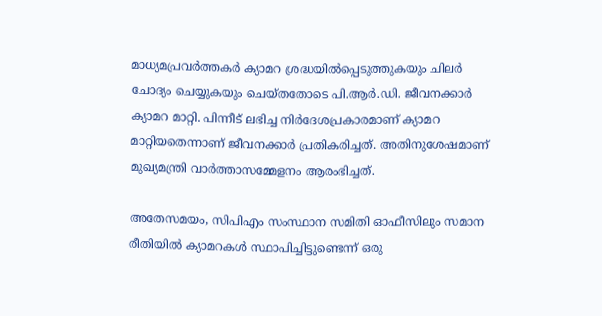മാധ്യമപ്രവർത്തകർ ക്യാമറ ശ്രദ്ധയിൽപ്പെടുത്തുകയും ചിലർ ചോദ്യം ചെയ്യുകയും ചെയ്തതോടെ പി.ആർ‍.ഡി. ജീവനക്കാർ ക്യാമറ മാറ്റി. പിന്നീട് ലഭിച്ച നിർദേശപ്രകാരമാണ് ക്യാമറ മാറ്റിയതെന്നാണ് ജീവനക്കാർ പ്രതികരിച്ചത്. അതിനുശേഷമാണ് മുഖ്യമന്ത്രി വാർത്താസമ്മേളനം ആരംഭിച്ചത്.

അതേസമയം, സിപിഎം സംസ്ഥാന സമിതി ഓഫീസിലും സമാന രീതിയിൽ ക്യാമറകൾ സ്ഥാപിച്ചിട്ടുണ്ടെന്ന് ഒരു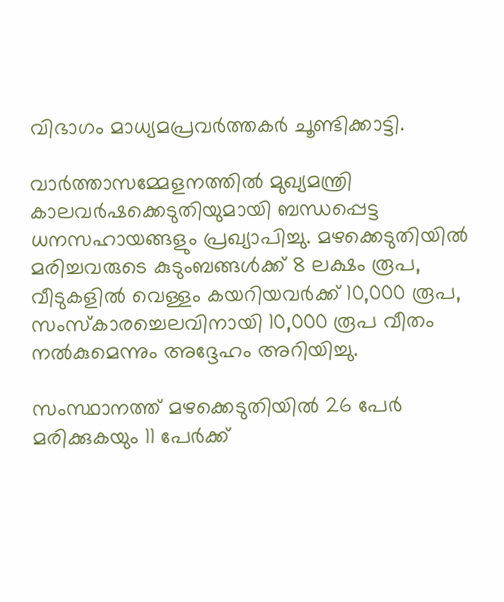വിഭാഗം മാധ്യമപ്രവർത്തകർ ചൂണ്ടിക്കാട്ടി.

വാർത്താസമ്മേളനത്തിൽ മുഖ്യമന്ത്രി കാലവർഷക്കെടുതിയുമായി ബന്ധപ്പെട്ട ധനസഹായങ്ങളും പ്രഖ്യാപിച്ചു. മഴക്കെടുതിയിൽ മരിച്ചവരുടെ കുടുംബങ്ങൾക്ക് 8 ലക്ഷം രൂപ, വീടുകളിൽ വെള്ളം കയറിയവർക്ക് 10,000 രൂപ, സംസ്കാരച്ചെലവിനായി 10,000 രൂപ വീതം നൽകുമെന്നും അദ്ദേഹം അറിയിച്ചു.

സംസ്ഥാനത്ത് മഴക്കെടുതിയിൽ 26 പേർ മരിക്കുകയും 11 പേർക്ക്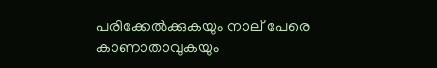പരിക്കേൽക്കുകയും നാല് പേരെ കാണാതാവുകയും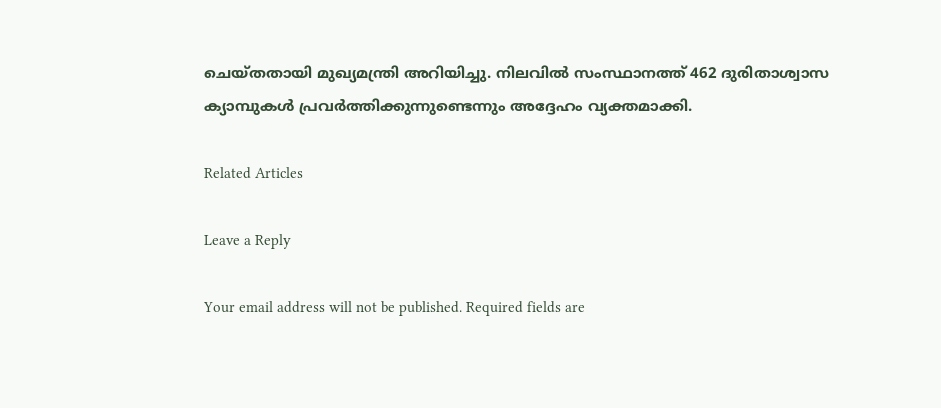ചെയ്തതായി മുഖ്യമന്ത്രി അറിയിച്ചു. നിലവിൽ സംസ്ഥാനത്ത് 462 ദുരിതാശ്വാസ ക്യാമ്പുകൾ പ്രവർത്തിക്കുന്നുണ്ടെന്നും അദ്ദേഹം വ്യക്തമാക്കി.

Related Articles

Leave a Reply

Your email address will not be published. Required fields are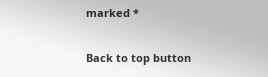marked *

Back to top button